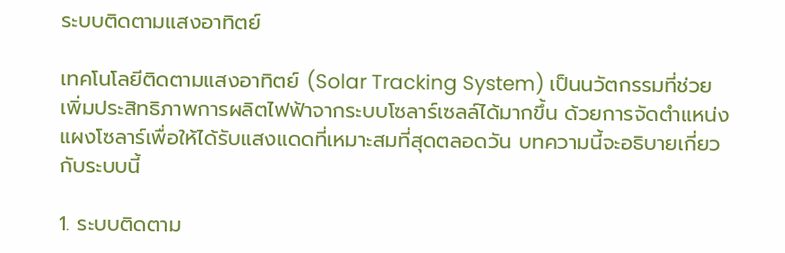ระบบติดตามแสงอาทิตย์

เทคโนโลยีติดตามแสงอาทิตย์ (Solar Tracking System) เป็นนวัตกรรมที่ช่วยเพิ่มประสิทธิภาพการผลิตไฟฟ้าจากระบบโซลาร์เซลล์ได้มากขึ้น ด้วยการจัดตำแหน่งแผงโซลาร์เพื่อให้ได้รับแสงแดดที่เหมาะสมที่สุดตลอดวัน บทความนี้จะอธิบายเกี่ยวกับระบบนี้

1. ระบบติดตาม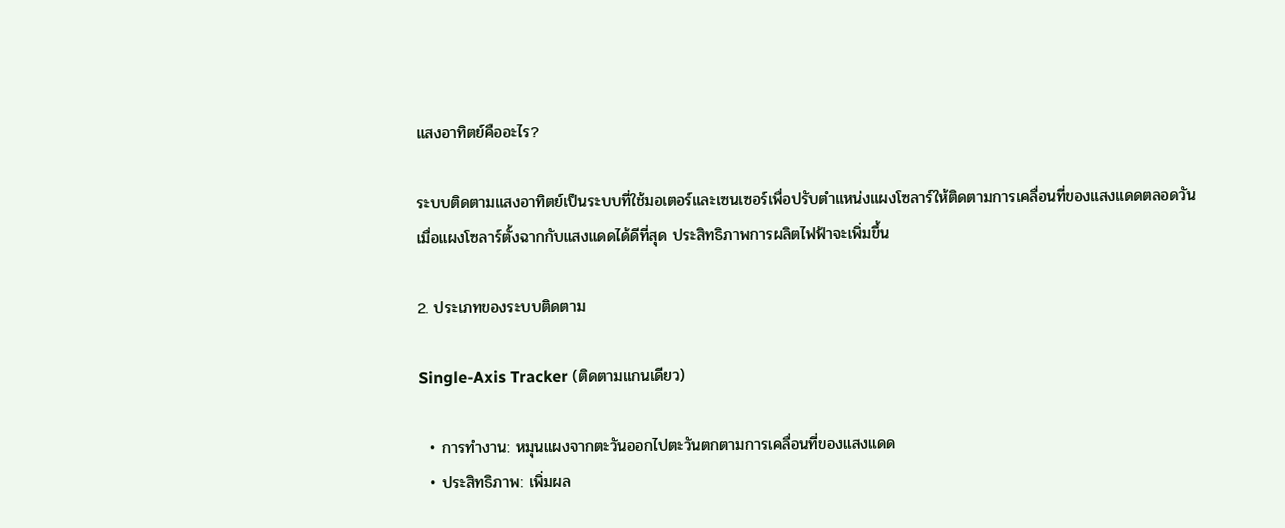แสงอาทิตย์คืออะไร?

ระบบติดตามแสงอาทิตย์เป็นระบบที่ใช้มอเตอร์และเซนเซอร์เพื่อปรับตำแหน่งแผงโซลาร์ให้ติดตามการเคลื่อนที่ของแสงแดดตลอดวัน เมื่อแผงโซลาร์ตั้งฉากกับแสงแดดได้ดีที่สุด ประสิทธิภาพการผลิตไฟฟ้าจะเพิ่มขึ้น

2. ประเภทของระบบติดตาม

Single-Axis Tracker (ติดตามแกนเดียว)

  • การทำงาน: หมุนแผงจากตะวันออกไปตะวันตกตามการเคลื่อนที่ของแสงแดด
  • ประสิทธิภาพ: เพิ่มผล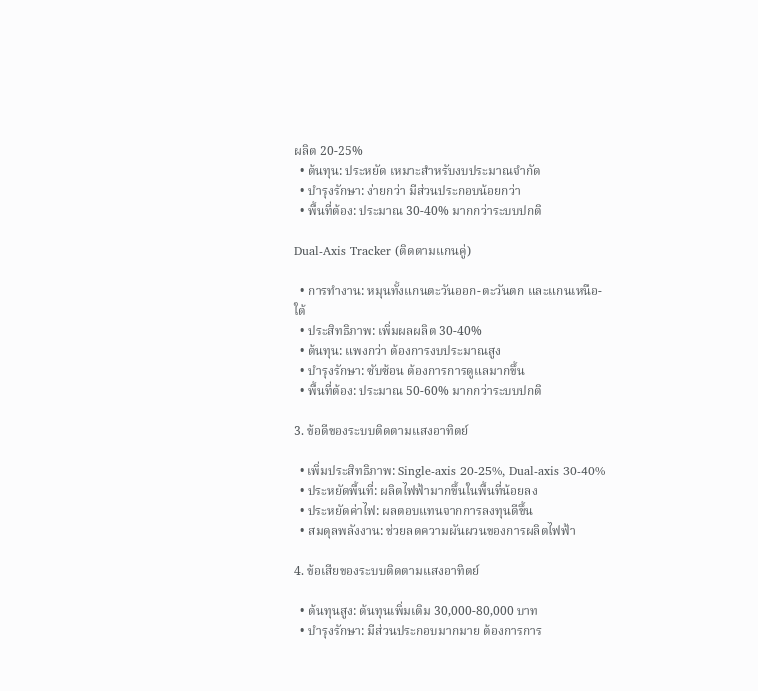ผลิต 20-25%
  • ต้นทุน: ประหยัด เหมาะสำหรับงบประมาณจำกัด
  • บำรุงรักษา: ง่ายกว่า มีส่วนประกอบน้อยกว่า
  • พื้นที่ต้อง: ประมาณ 30-40% มากกว่าระบบปกติ

Dual-Axis Tracker (ติดตามแกนคู่)

  • การทำงาน: หมุนทั้งแกนตะวันออก-ตะวันตก และแกนเหนือ-ใต้
  • ประสิทธิภาพ: เพิ่มผลผลิต 30-40%
  • ต้นทุน: แพงกว่า ต้องการงบประมาณสูง
  • บำรุงรักษา: ซับซ้อน ต้องการการดูแลมากขึ้น
  • พื้นที่ต้อง: ประมาณ 50-60% มากกว่าระบบปกติ

3. ข้อดีของระบบติดตามแสงอาทิตย์

  • เพิ่มประสิทธิภาพ: Single-axis 20-25%, Dual-axis 30-40%
  • ประหยัดพื้นที่: ผลิตไฟฟ้ามากขึ้นในพื้นที่น้อยลง
  • ประหยัดค่าไฟ: ผลตอบแทนจากการลงทุนดีขึ้น
  • สมดุลพลังงาน: ช่วยลดความผันผวนของการผลิตไฟฟ้า

4. ข้อเสียของระบบติดตามแสงอาทิตย์

  • ต้นทุนสูง: ต้นทุนเพิ่มเติม 30,000-80,000 บาท
  • บำรุงรักษา: มีส่วนประกอบมากมาย ต้องการการ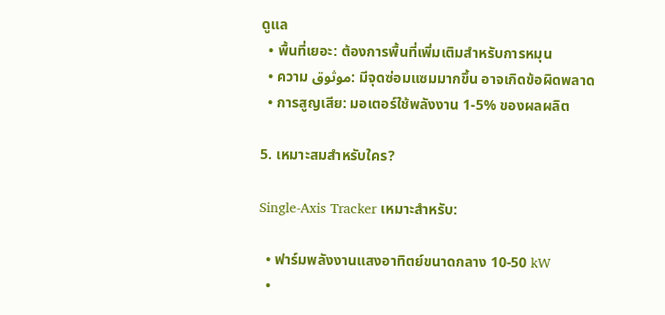ดูแล
  • พื้นที่เยอะ: ต้องการพื้นที่เพิ่มเติมสำหรับการหมุน
  • ความ موثوق: มีจุดซ่อมแซมมากขึ้น อาจเกิดข้อผิดพลาด
  • การสูญเสีย: มอเตอร์ใช้พลังงาน 1-5% ของผลผลิต

5. เหมาะสมสำหรับใคร?

Single-Axis Tracker เหมาะสำหรับ:

  • ฟาร์มพลังงานแสงอาทิตย์ขนาดกลาง 10-50 kW
  •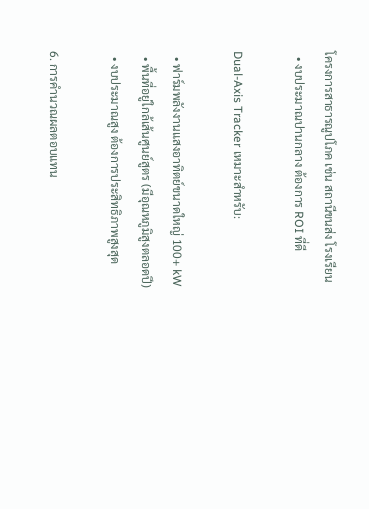โครงการสาธารณูปโภค เช่น สถานีขนส่ง โรงเรียน
  • งบประมาณปานกลาง ต้องการ ROI ที่ดี

Dual-Axis Tracker เหมาะสำหรับ:

  • ฟาร์มพลังงานแสงอาทิตย์ขนาดใหญ่ 100+ kW
  • พื้นที่อยู่ใกล้เส้นศูนย์สูตร (มีอุณหภูมิสูงตลอดปี)
  • งบประมาณสูง ต้องการประสิทธิภาพสูงสุด

6. การคำนวณผลตอบแทน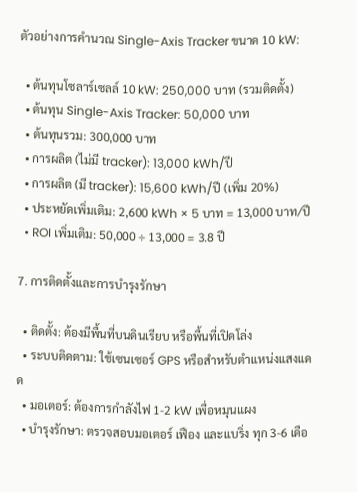ตัวอย่างการคำนวณ Single-Axis Tracker ขนาด 10 kW:

  • ต้นทุนโซลาร์เซลล์ 10 kW: 250,000 บาท (รวมติดตั้ง)
  • ต้นทุน Single-Axis Tracker: 50,000 บาท
  • ต้นทุนรวม: 300,000 บาท
  • การผลิต (ไม่มี tracker): 13,000 kWh/ปี
  • การผลิต (มี tracker): 15,600 kWh/ปี (เพิ่ม 20%)
  • ประหยัดเพิ่มเติม: 2,600 kWh × 5 บาท = 13,000 บาท/ปี
  • ROI เพิ่มเติม: 50,000 ÷ 13,000 = 3.8 ปี

7. การติดตั้งและการบำรุงรักษา

  • ติดตั้ง: ต้องมีพื้นที่บนดินเรียบ หรือพื้นที่เปิดโล่ง
  • ระบบติดตาม: ใช้เซนเซอร์ GPS หรือสำหรับตำแหน่งแสงแดด
  • มอเตอร์: ต้องการกำลังไฟ 1-2 kW เพื่อหมุนแผง
  • บำรุงรักษา: ตรวจสอบมอเตอร์ เฟือง และแบริ่ง ทุก 3-6 เดือ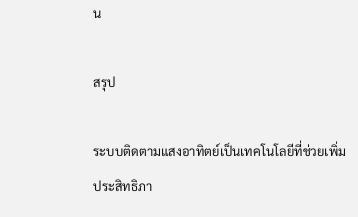น

สรุป

ระบบติดตามแสงอาทิตย์เป็นเทคโนโลยีที่ช่วยเพิ่มประสิทธิภา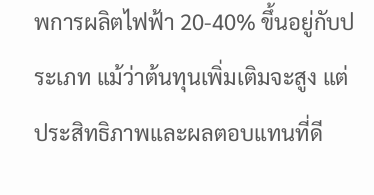พการผลิตไฟฟ้า 20-40% ขึ้นอยู่กับประเภท แม้ว่าต้นทุนเพิ่มเติมจะสูง แต่ประสิทธิภาพและผลตอบแทนที่ดี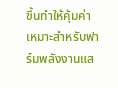ขึ้นทำให้คุ้มค่า เหมาะสำหรับฟาร์มพลังงานแส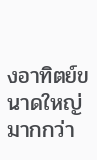งอาทิตย์ขนาดใหญ่มากกว่า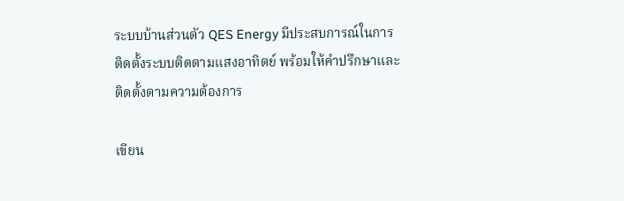ระบบบ้านส่วนตัว QES Energy มีประสบการณ์ในการติดตั้งระบบติดตามแสงอาทิตย์ พร้อมให้คำปรึกษาและติดตั้งตามความต้องการ

เขียน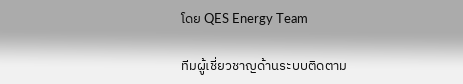โดย QES Energy Team

ทีมผู้เชี่ยวชาญด้านระบบติดตาม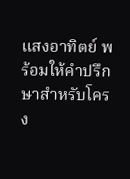แสงอาทิตย์ พร้อมให้คำปรึกษาสำหรับโครง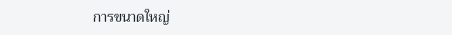การขนาดใหญ่